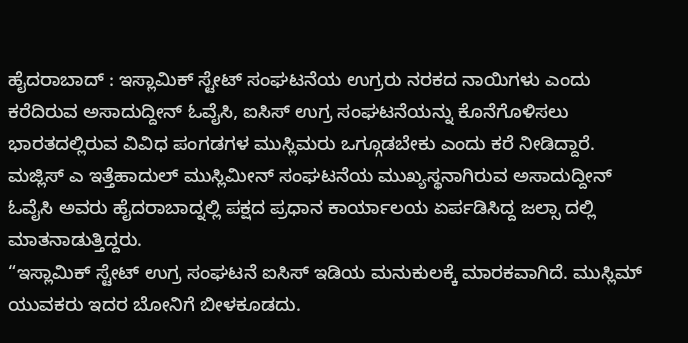ಹೈದರಾಬಾದ್ : ಇಸ್ಲಾಮಿಕ್ ಸ್ಟೇಟ್ ಸಂಘಟನೆಯ ಉಗ್ರರು ನರಕದ ನಾಯಿಗಳು ಎಂದು ಕರೆದಿರುವ ಅಸಾದುದ್ದೀನ್ ಓವೈಸಿ, ಐಸಿಸ್ ಉಗ್ರ ಸಂಘಟನೆಯನ್ನು ಕೊನೆಗೊಳಿಸಲು ಭಾರತದಲ್ಲಿರುವ ವಿವಿಧ ಪಂಗಡಗಳ ಮುಸ್ಲಿಮರು ಒಗ್ಗೂಡಬೇಕು ಎಂದು ಕರೆ ನೀಡಿದ್ದಾರೆ.
ಮಜ್ಲಿಸ್ ಎ ಇತ್ತೆಹಾದುಲ್ ಮುಸ್ಲಿಮೀನ್ ಸಂಘಟನೆಯ ಮುಖ್ಯಸ್ಥನಾಗಿರುವ ಅಸಾದುದ್ದೀನ್ ಓವೈಸಿ ಅವರು ಹೈದರಾಬಾದ್ನಲ್ಲಿ ಪಕ್ಷದ ಪ್ರಧಾನ ಕಾರ್ಯಾಲಯ ಏರ್ಪಡಿಸಿದ್ದ ಜಲ್ಸಾ ದಲ್ಲಿ ಮಾತನಾಡುತ್ತಿದ್ದರು.
“ಇಸ್ಲಾಮಿಕ್ ಸ್ಟೇಟ್ ಉಗ್ರ ಸಂಘಟನೆ ಐಸಿಸ್ ಇಡಿಯ ಮನುಕುಲಕ್ಕೆ ಮಾರಕವಾಗಿದೆ. ಮುಸ್ಲಿಮ್ ಯುವಕರು ಇದರ ಬೋನಿಗೆ ಬೀಳಕೂಡದು.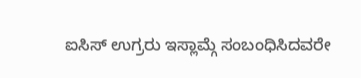ಐಸಿಸ್ ಉಗ್ರರು ಇಸ್ಲಾಮ್ಗೆ ಸಂಬಂಧಿಸಿದವರೇ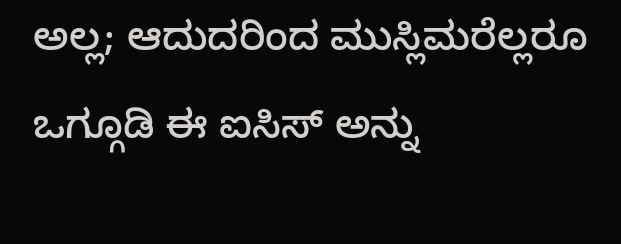ಅಲ್ಲ; ಆದುದರಿಂದ ಮುಸ್ಲಿಮರೆಲ್ಲರೂ ಒಗ್ಗೂಡಿ ಈ ಐಸಿಸ್ ಅನ್ನು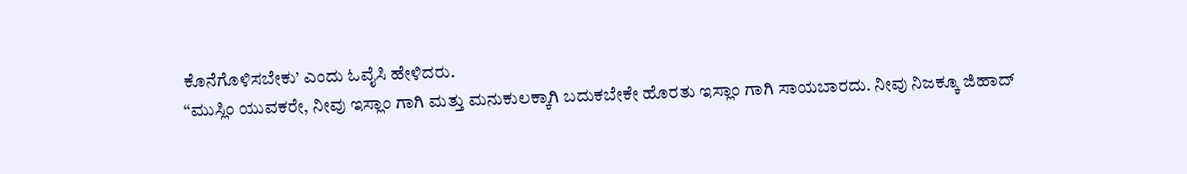ಕೊನೆಗೊಳಿಸಬೇಕು’ ಎಂದು ಓವೈಸಿ ಹೇಳಿದರು.
“ಮುಸ್ಲಿಂ ಯುವಕರೇ, ನೀವು ಇಸ್ಲಾಂ ಗಾಗಿ ಮತ್ತು ಮನುಕುಲಕ್ಕಾಗಿ ಬದುಕಬೇಕೇ ಹೊರತು ಇಸ್ಲಾಂ ಗಾಗಿ ಸಾಯಬಾರದು. ನೀವು ನಿಜಕ್ಕೂ ಜಿಹಾದ್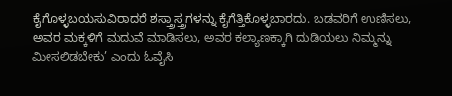ಕೈಗೊಳ್ಳಬಯಸುವಿರಾದರೆ ಶಸ್ತ್ರಾಸ್ತ್ರಗಳನ್ನು ಕೈಗೆತ್ತಿಕೊಳ್ಳಬಾರದು. ಬಡವರಿಗೆ ಉಣಿಸಲು, ಅವರ ಮಕ್ಕಳಿಗೆ ಮದುವೆ ಮಾಡಿಸಲು, ಅವರ ಕಲ್ಯಾಣಕ್ಕಾಗಿ ದುಡಿಯಲು ನಿಮ್ಮನ್ನು ಮೀಸಲಿಡಬೇಕು’ ಎಂದು ಓವೈಸಿ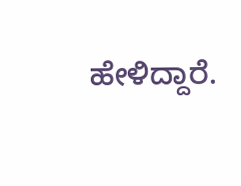ಹೇಳಿದ್ದಾರೆ.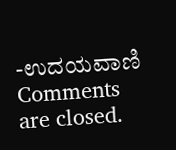-ಉದಯವಾಣಿ
Comments are closed.